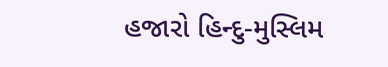હજારો હિન્દુ-મુસ્લિમ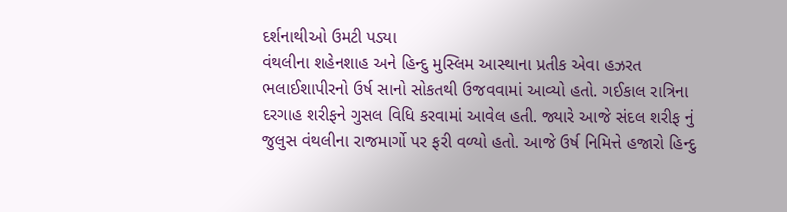દર્શનાથીઓ ઉમટી પડ્યા
વંથલીના શહેનશાહ અને હિન્દુ મુસ્લિમ આસ્થાના પ્રતીક એવા હઝરત ભલાઈશાપીરનો ઉર્ષ સાનો સોકતથી ઉજવવામાં આવ્યો હતો. ગઈકાલ રાત્રિના દરગાહ શરીફને ગુસલ વિધિ કરવામાં આવેલ હતી. જ્યારે આજે સંદલ શરીફ નું જુલુસ વંથલીના રાજમાર્ગો પર ફરી વળ્યો હતો. આજે ઉર્ષ નિમિત્તે હજારો હિન્દુ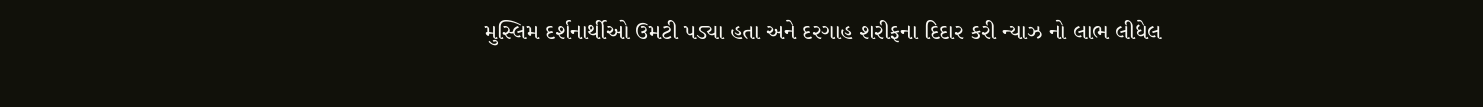મુસ્લિમ દર્શનાર્થીઓ ઉમટી પડ્યા હતા અને દરગાહ શરીફના દિદાર કરી ન્યાઝ નો લાભ લીધેલ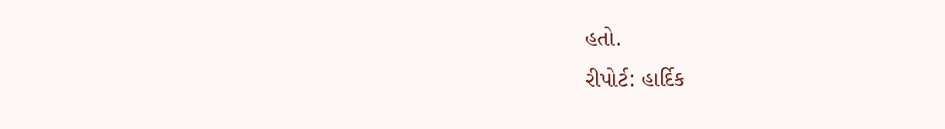હતો.
રીપોર્ટ: હાર્દિક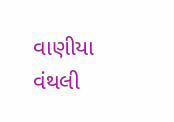વાણીયા વંથલી